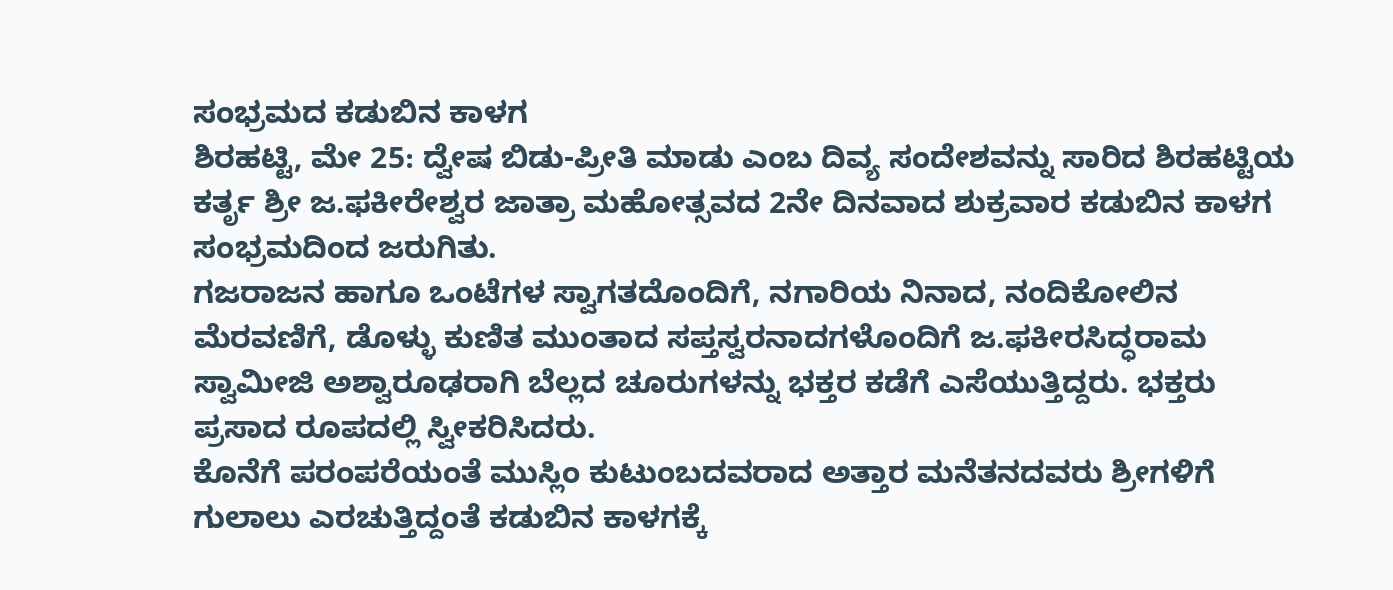ಸಂಭ್ರಮದ ಕಡುಬಿನ ಕಾಳಗ
ಶಿರಹಟ್ಟಿ, ಮೇ 25: ದ್ವೇಷ ಬಿಡು-ಪ್ರೀತಿ ಮಾಡು ಎಂಬ ದಿವ್ಯ ಸಂದೇಶವನ್ನು ಸಾರಿದ ಶಿರಹಟ್ಟಿಯ ಕರ್ತೃ ಶ್ರೀ ಜ.ಫಕೀರೇಶ್ವರ ಜಾತ್ರಾ ಮಹೋತ್ಸವದ 2ನೇ ದಿನವಾದ ಶುಕ್ರವಾರ ಕಡುಬಿನ ಕಾಳಗ ಸಂಭ್ರಮದಿಂದ ಜರುಗಿತು.
ಗಜರಾಜನ ಹಾಗೂ ಒಂಟೆಗಳ ಸ್ವಾಗತದೊಂದಿಗೆ, ನಗಾರಿಯ ನಿನಾದ, ನಂದಿಕೋಲಿನ ಮೆರವಣಿಗೆ, ಡೊಳ್ಳು ಕುಣಿತ ಮುಂತಾದ ಸಪ್ತಸ್ವರನಾದಗಳೊಂದಿಗೆ ಜ.ಫಕೀರಸಿದ್ಧರಾಮ ಸ್ವಾಮೀಜಿ ಅಶ್ವಾರೂಢರಾಗಿ ಬೆಲ್ಲದ ಚೂರುಗಳನ್ನು ಭಕ್ತರ ಕಡೆಗೆ ಎಸೆಯುತ್ತಿದ್ದರು. ಭಕ್ತರು ಪ್ರಸಾದ ರೂಪದಲ್ಲಿ ಸ್ವೀಕರಿಸಿದರು.
ಕೊನೆಗೆ ಪರಂಪರೆಯಂತೆ ಮುಸ್ಲಿಂ ಕುಟುಂಬದವರಾದ ಅತ್ತಾರ ಮನೆತನದವರು ಶ್ರೀಗಳಿಗೆ ಗುಲಾಲು ಎರಚುತ್ತಿದ್ದಂತೆ ಕಡುಬಿನ ಕಾಳಗಕ್ಕೆ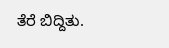ತೆರೆ ಬಿದ್ದಿತು.